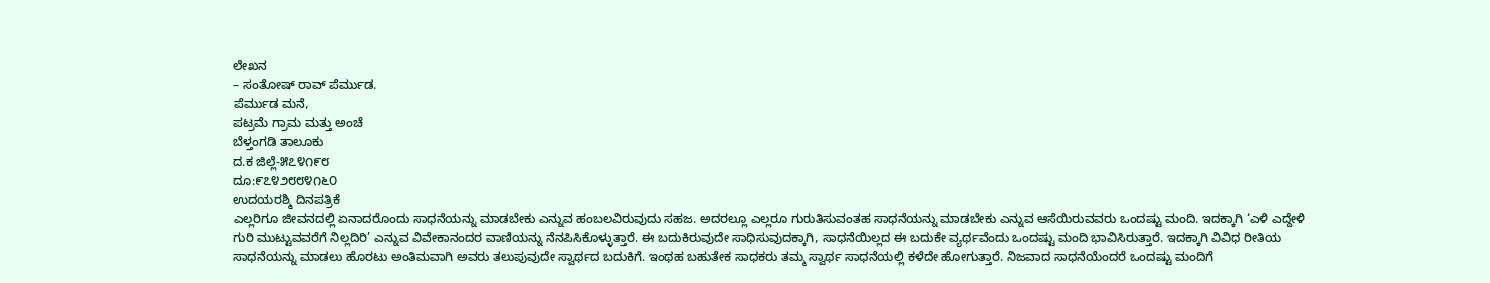ಲೇಖನ
– ಸಂತೋಷ್ ರಾವ್ ಪೆರ್ಮುಡ.
ಪೆರ್ಮುಡ ಮನೆ,
ಪಟ್ರಮೆ ಗ್ರಾಮ ಮತ್ತು ಅಂಚೆ
ಬೆಳ್ತಂಗಡಿ ತಾಲೂಕು
ದ.ಕ ಜಿಲ್ಲೆ-೫೭೪೧೯೮
ದೂ:೯೭೪೨೮೮೪೧೬೦
ಉದಯರಶ್ಮಿ ದಿನಪತ್ರಿಕೆ
ಎಲ್ಲರಿಗೂ ಜೀವನದಲ್ಲಿ ಏನಾದರೊಂದು ಸಾಧನೆಯನ್ನು ಮಾಡಬೇಕು ಎನ್ನುವ ಹಂಬಲವಿರುವುದು ಸಹಜ. ಅದರಲ್ಲೂ ಎಲ್ಲರೂ ಗುರುತಿಸುವಂತಹ ಸಾಧನೆಯನ್ನು ಮಾಡಬೇಕು ಎನ್ನುವ ಆಸೆಯಿರುವವರು ಒಂದಷ್ಟು ಮಂದಿ. ಇದಕ್ಕಾಗಿ ‘ಎಳಿ ಎದ್ದೇಳಿ ಗುರಿ ಮುಟ್ಟುವವರೆಗೆ ನಿಲ್ಲದಿರಿ’ ಎನ್ನುವ ವಿವೇಕಾನಂದರ ವಾಣಿಯನ್ನು ನೆನಪಿಸಿಕೊಳ್ಳುತ್ತಾರೆ. ಈ ಬದುಕಿರುವುದೇ ಸಾಧಿಸುವುದಕ್ಕಾಗಿ, ಸಾಧನೆಯಿಲ್ಲದ ಈ ಬದುಕೇ ವ್ಯರ್ಥವೆಂದು ಒಂದಷ್ಟು ಮಂದಿ ಭಾವಿಸಿರುತ್ತಾರೆ. ಇದಕ್ಕಾಗಿ ವಿವಿಧ ರೀತಿಯ ಸಾಧನೆಯನ್ನು ಮಾಡಲು ಹೊರಟು ಅಂತಿಮವಾಗಿ ಅವರು ತಲುಪುವುದೇ ಸ್ವಾರ್ಥದ ಬದುಕಿಗೆ. ಇಂಥಹ ಬಹುತೇಕ ಸಾಧಕರು ತಮ್ಮ ಸ್ವಾರ್ಥ ಸಾಧನೆಯಲ್ಲಿ ಕಳೆದೇ ಹೋಗುತ್ತಾರೆ. ನಿಜವಾದ ಸಾಧನೆಯೆಂದರೆ ಒಂದಷ್ಟು ಮಂದಿಗೆ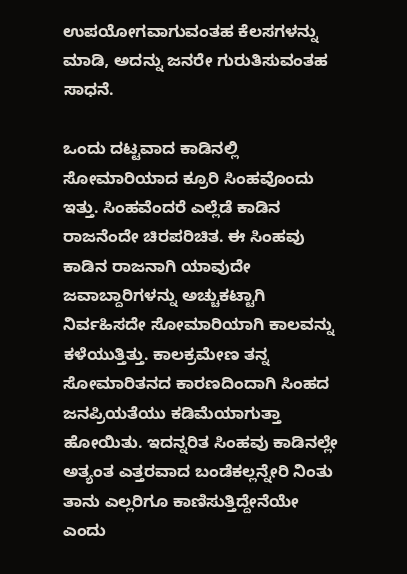ಉಪಯೋಗವಾಗುವಂತಹ ಕೆಲಸಗಳನ್ನು ಮಾಡಿ, ಅದನ್ನು ಜನರೇ ಗುರುತಿಸುವಂತಹ ಸಾಧನೆ.

ಒಂದು ದಟ್ಟವಾದ ಕಾಡಿನಲ್ಲಿ ಸೋಮಾರಿಯಾದ ಕ್ರೂರಿ ಸಿಂಹವೊಂದು ಇತ್ತು. ಸಿಂಹವೆಂದರೆ ಎಲ್ಲೆಡೆ ಕಾಡಿನ ರಾಜನೆಂದೇ ಚಿರಪರಿಚಿತ. ಈ ಸಿಂಹವು ಕಾಡಿನ ರಾಜನಾಗಿ ಯಾವುದೇ ಜವಾಬ್ದಾರಿಗಳನ್ನು ಅಚ್ಚುಕಟ್ಟಾಗಿ ನಿರ್ವಹಿಸದೇ ಸೋಮಾರಿಯಾಗಿ ಕಾಲವನ್ನು ಕಳೆಯುತ್ತಿತ್ತು. ಕಾಲಕ್ರಮೇಣ ತನ್ನ ಸೋಮಾರಿತನದ ಕಾರಣದಿಂದಾಗಿ ಸಿಂಹದ ಜನಪ್ರಿಯತೆಯು ಕಡಿಮೆಯಾಗುತ್ತಾ ಹೋಯಿತು. ಇದನ್ನರಿತ ಸಿಂಹವು ಕಾಡಿನಲ್ಲೇ ಅತ್ಯಂತ ಎತ್ತರವಾದ ಬಂಡೆಕಲ್ಲನ್ನೇರಿ ನಿಂತು ತಾನು ಎಲ್ಲರಿಗೂ ಕಾಣಿಸುತ್ತಿದ್ದೇನೆಯೇ ಎಂದು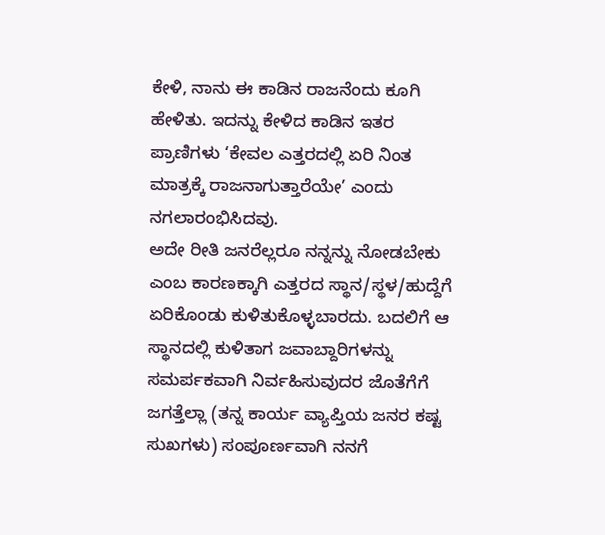ಕೇಳಿ, ನಾನು ಈ ಕಾಡಿನ ರಾಜನೆಂದು ಕೂಗಿ ಹೇಳಿತು. ಇದನ್ನು ಕೇಳಿದ ಕಾಡಿನ ಇತರ ಪ್ರಾಣಿಗಳು ‘ಕೇವಲ ಎತ್ತರದಲ್ಲಿ ಏರಿ ನಿಂತ ಮಾತ್ರಕ್ಕೆ ರಾಜನಾಗುತ್ತಾರೆಯೇ’ ಎಂದು ನಗಲಾರಂಭಿಸಿದವು.
ಅದೇ ರೀತಿ ಜನರೆಲ್ಲರೂ ನನ್ನನ್ನು ನೋಡಬೇಕು ಎಂಬ ಕಾರಣಕ್ಕಾಗಿ ಎತ್ತರದ ಸ್ಥಾನ/ಸ್ಥಳ/ಹುದ್ದೆಗೆ ಏರಿಕೊಂಡು ಕುಳಿತುಕೊಳ್ಳಬಾರದು. ಬದಲಿಗೆ ಆ ಸ್ಥಾನದಲ್ಲಿ ಕುಳಿತಾಗ ಜವಾಬ್ದಾರಿಗಳನ್ನು ಸಮರ್ಪಕವಾಗಿ ನಿರ್ವಹಿಸುವುದರ ಜೊತೆಗೆಗೆ ಜಗತ್ತೆಲ್ಲಾ (ತನ್ನ ಕಾರ್ಯ ವ್ಯಾಪ್ತಿಯ ಜನರ ಕಷ್ಟ ಸುಖಗಳು) ಸಂಪೂರ್ಣವಾಗಿ ನನಗೆ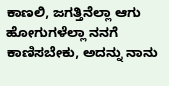ಕಾಣಲಿ, ಜಗತ್ತಿನೆಲ್ಲಾ ಆಗು ಹೋಗುಗಳೆಲ್ಲಾ ನನಗೆ ಕಾಣಿಸಬೇಕು, ಅದನ್ನು ನಾನು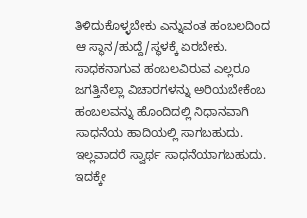ತಿಳಿದುಕೊಳ್ಳಬೇಕು ಎನ್ನುವಂತ ಹಂಬಲದಿಂದ ಆ ಸ್ಥಾನ/ಹುದ್ದೆ/ಸ್ಥಳಕ್ಕೆ ಏರಬೇಕು. ಸಾಧಕನಾಗುವ ಹಂಬಲವಿರುವ ಎಲ್ಲರೂ ಜಗತ್ತಿನೆಲ್ಲಾ ವಿಚಾರಗಳನ್ನು ಅರಿಯಬೇಕೆಂಬ ಹಂಬಲವನ್ನು ಹೊಂದಿದಲ್ಲಿ ನಿಧಾನವಾಗಿ ಸಾಧನೆಯ ಹಾದಿಯಲ್ಲಿ ಸಾಗಬಹುದು. ಇಲ್ಲವಾದರೆ ಸ್ವಾರ್ಥ ಸಾಧನೆಯಾಗಬಹುದು. ಇದಕ್ಕೇ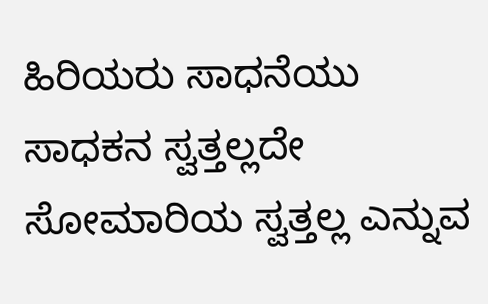ಹಿರಿಯರು ಸಾಧನೆಯು ಸಾಧಕನ ಸ್ವತ್ತಲ್ಲದೇ ಸೋಮಾರಿಯ ಸ್ವತ್ತಲ್ಲ ಎನ್ನುವ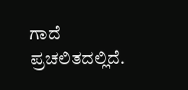ಗಾದೆ ಪ್ರಚಲಿತದಲ್ಲಿದೆ.